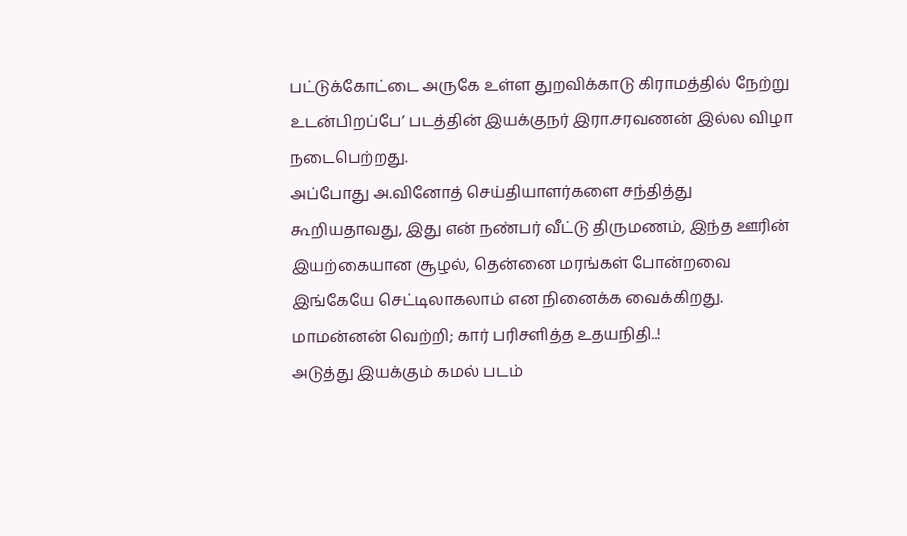பட்டுக்கோட்டை அருகே உள்ள துறவிக்காடு கிராமத்தில் நேற்று உடன்பிறப்பே’ படத்தின் இயக்குநர் இரா.சரவணன் இல்ல விழா நடைபெற்றது.
அப்போது அ.வினோத் செய்தியாளர்களை சந்தித்து கூறியதாவது, இது என் நண்பர் வீட்டு திருமணம், இந்த ஊரின் இயற்கையான சூழல், தென்னை மரங்கள் போன்றவை இங்கேயே செட்டிலாகலாம் என நினைக்க வைக்கிறது.
மாமன்னன் வெற்றி; கார் பரிசளித்த உதயநிதி..!
அடுத்து இயக்கும் கமல் படம்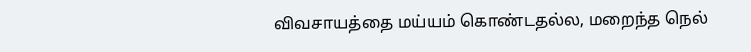விவசாயத்தை மய்யம் கொண்டதல்ல, மறைந்த நெல்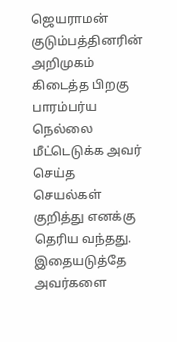ஜெயராமன் குடும்பத்தினரின் அறிமுகம் கிடைத்த பிறகு பாரம்பர்ய நெல்லை மீட்டெடுக்க அவர் செய்த செயல்கள் குறித்து எனக்கு தெரிய வந்தது. இதையடுத்தே அவர்களை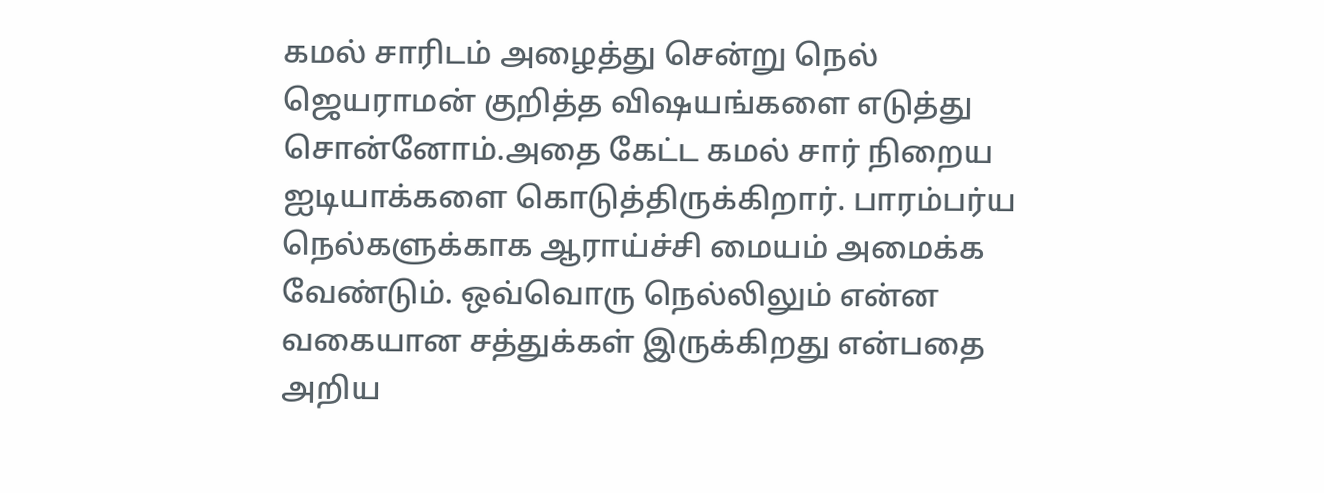கமல் சாரிடம் அழைத்து சென்று நெல் ஜெயராமன் குறித்த விஷயங்களை எடுத்து சொன்னோம்.அதை கேட்ட கமல் சார் நிறைய ஐடியாக்களை கொடுத்திருக்கிறார். பாரம்பர்ய நெல்களுக்காக ஆராய்ச்சி மையம் அமைக்க வேண்டும். ஒவ்வொரு நெல்லிலும் என்ன வகையான சத்துக்கள் இருக்கிறது என்பதை அறிய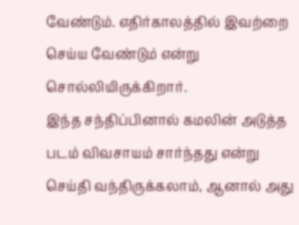வேண்டும். எதிர்காலத்தில் இவற்றை செய்ய வேண்டும் என்று சொல்லியிருக்கிறார்.
இந்த சந்திப்பினால் கமலின் அடுத்த படம் விவசாயம் சார்ந்தது என்று செய்தி வந்திருக்கலாம், ஆனால் அது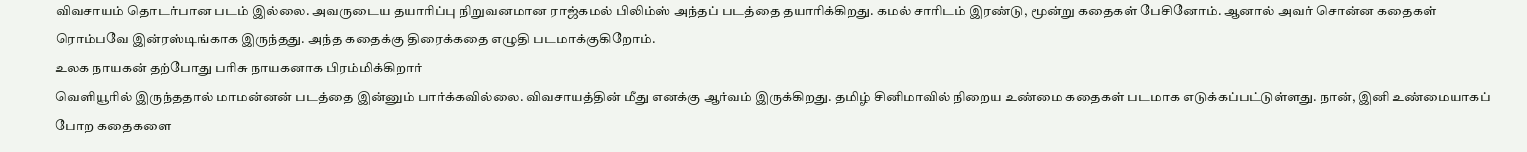விவசாயம் தொடர்பான படம் இல்லை. அவருடைய தயாரிப்பு நிறுவனமான ராஜ்கமல் பிலிம்ஸ் அந்தப் படத்தை தயாரிக்கிறது. கமல் சாரிடம் இரண்டு, மூன்று கதைகள் பேசினோம். ஆனால் அவர் சொன்ன கதைகள் ரொம்பவே இன்ரஸ்டிங்காக இருந்தது. அந்த கதைக்கு திரைக்கதை எழுதி படமாக்குகிறோம்.
உலக நாயகன் தற்போது பரிசு நாயகனாக பிரம்மிக்கிறார்
வெளியூரில் இருந்ததால் மாமன்னன் படத்தை இன்னும் பார்க்கவில்லை. விவசாயத்தின் மீது எனக்கு ஆர்வம் இருக்கிறது. தமிழ் சினிமாவில் நிறைய உண்மை கதைகள் படமாக எடுக்கப்பட்டுள்ளது. நான், இனி உண்மையாகப் போற கதைகளை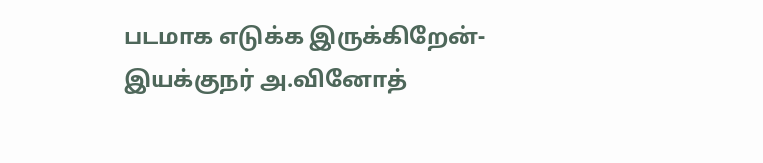படமாக எடுக்க இருக்கிறேன்- இயக்குநர் அ.வினோத்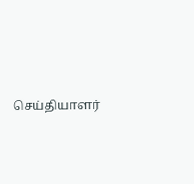செய்தியாளர்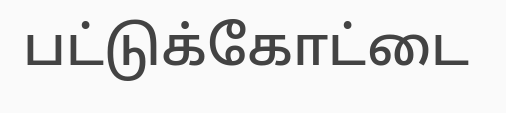பட்டுக்கோட்டை